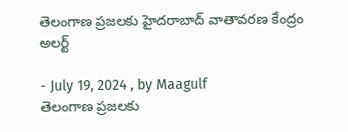తెలంగాణ ప్రజలకు హైదరాబాద్ వాతావరణ కేంద్రం అలర్ట్

- July 19, 2024 , by Maagulf
తెలంగాణ ప్రజలకు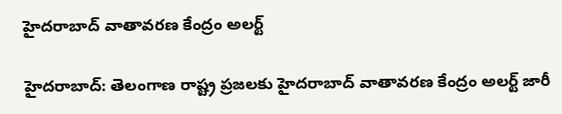హైదరాబాద్ వాతావరణ కేంద్రం అలర్ట్

హైదరాబాద్: తెలంగాణ రాష్ట్ర ప్రజలకు హైదరాబాద్ వాతావరణ కేంద్రం అలర్ట్ జారీ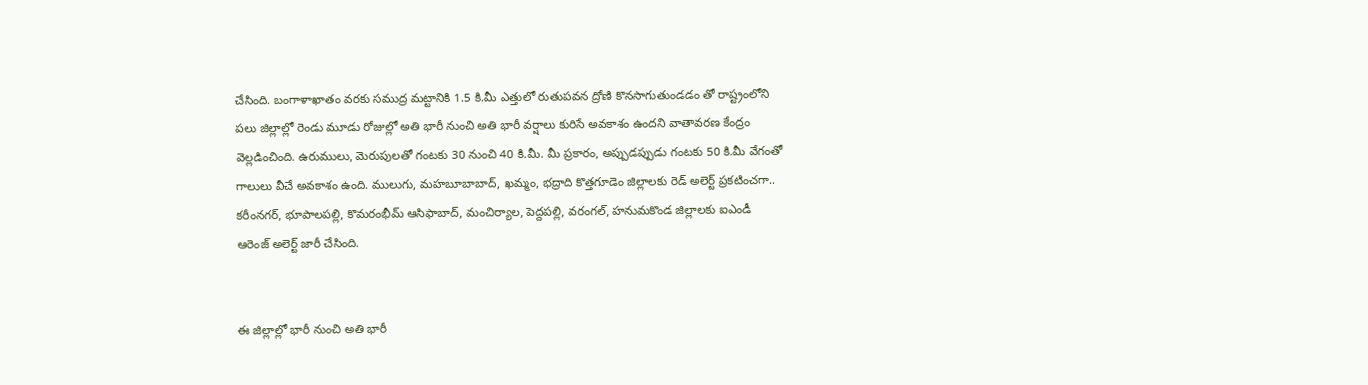చేసింది. బంగాళాఖాతం వరకు సముద్ర మట్టానికి 1.5 కి.మీ ఎత్తులో రుతుపవన ద్రోణి కొనసాగుతుండడం తో రాష్ట్రంలోని పలు జిల్లాల్లో రెండు మూడు రోజుల్లో అతి భారీ నుంచి అతి భారీ వర్షాలు కురిసే అవకాశం ఉందని వాతావరణ కేంద్రం వెల్లడించింది. ఉరుములు, మెరుపులతో గంటకు 30 నుంచి 40 కి.మీ. మీ ప్రకారం, అప్పుడప్పుడు గంటకు 50 కి.మీ వేగంతో గాలులు వీచే అవకాశం ఉంది. ములుగు, మహబూబాబాద్, ఖమ్మం, భద్రాది కొత్తగూడెం జిల్లాలకు రెడ్ అలెర్ట్ ప్రకటించగా.. కరీంనగర్, భూపాలపల్లి, కొమరంభీమ్ ఆసిఫాబాద్, మంచిర్యాల, పెద్దపల్లి, వరంగల్, హనుమకొండ జిల్లాలకు ఐఎండీ ఆరెంజ్ అలెర్ట్ జారీ చేసింది.


ఈ జిల్లాల్లో భారీ నుంచి అతి భారీ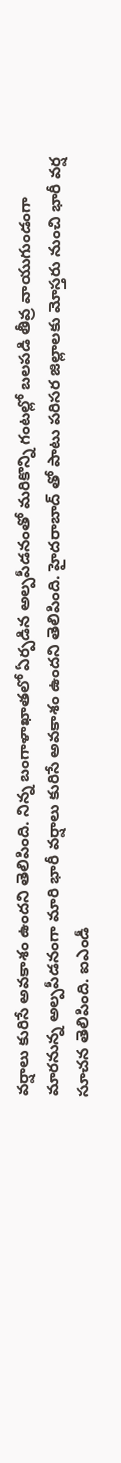వర్షాలు కురిసే అవకాశం ఉందని తెలిపింది. నిన్న బంగాళాఖాతలో ఏర్పడిన అల్పపీడనంతో మరికొన్ని గంటల్లో బలపడి తీవ్ర వాయుగుండంగా మారనున్న అల్పపీడనంగా మారి భారీ వర్షాలు కురిసే అవకాశం ఉందని తెలిపింది. హైదరాబాద్ తో పాటు పరిసర జిల్లాలకు మోస్తరు నుంచి భారీ వర్ష సూచన తెలిపింది. ఐఎండీ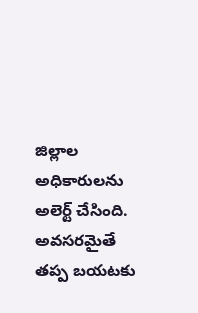జిల్లాల అధికారులను అలెర్ట్ చేసింది. అవసరమైతే తప్ప బయటకు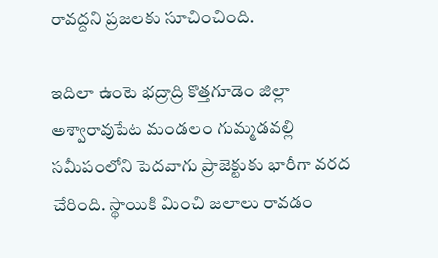రావద్దని ప్రజలకు సూచించింది.

ఇదిలా ఉంటె భద్రాద్రి కొత్తగూడెం జిల్లా అశ్వారావుపేట మండలం గుమ్మడవల్లి సమీపంలోని పెదవాగు ప్రాజెక్టుకు భారీగా వరద చేరింది. స్థాయికి మించి జలాలు రావడం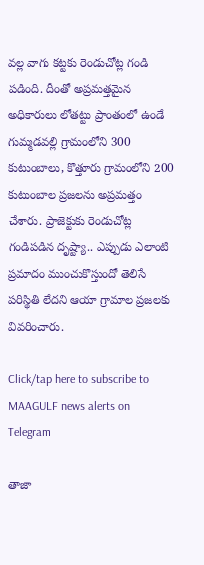వల్ల వాగు కట్టకు రెండుచోట్ల గండి పడింది. దీంతో అప్రమత్తమైన అధికారులు లోతట్టు ప్రాంతంలో ఉండే గుమ్మడవల్లి గ్రామంలోని 300 కుటుంబాలు, కొత్తూరు గ్రామంలోని 200 కుటుంబాల ప్రజలను అప్రమత్తం చేశారు. ప్రాజెక్టుకు రెండుచోట్ల గండిపడిన దృష్ట్యా.. ఎప్పుడు ఎలాంటి ప్రమాదం ముంచుకొస్తుందో తెలిసే పరిస్థితి లేదని ఆయా గ్రామాల ప్రజలకు వివరించారు.

Click/tap here to subscribe to MAAGULF news alerts on Telegram

తాజా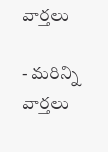వార్తలు

- మరిన్ని వార్తలు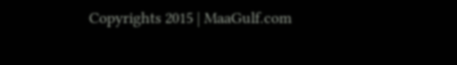Copyrights 2015 | MaaGulf.com